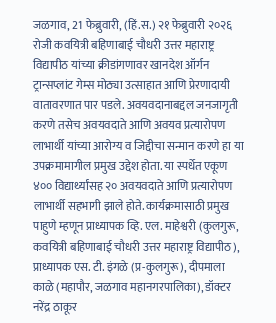जळगाव, 21 फेब्रुवारी, (हिं.स.) २१ फेब्रुवारी २०२६ रोजी कवयित्री बहिणाबाई चौधरी उत्तर महाराष्ट्र विद्यापीठ यांच्या क्रीडांगणावर खानदेश ऑर्गन ट्रान्सप्लांट गेम्स मोठ्या उत्साहात आणि प्रेरणादायी वातावरणात पार पडले. अवयवदानाबद्दल जनजागृती करणे तसेच अवयवदाते आणि अवयव प्रत्यारोपण लाभार्थी यांच्या आरोग्य व जिद्दीचा सन्मान करणे हा या उपक्रमामागील प्रमुख उद्देश होता. या स्पर्धेत एकूण ४०० विद्यार्थ्यांसह २० अवयवदाते आणि प्रत्यारोपण लाभार्थी सहभागी झाले होते. कार्यक्रमासाठी प्रमुख पाहुणे म्हणून प्राध्यापक व्हि. एल. माहेश्वरी (कुलगुरू, कवयित्री बहिणाबाई चौधरी उत्तर महाराष्ट्र विद्यापीठ), प्राध्यापक एस. टी. इंगळे (प्र-कुलगुरू), दीपमाला काळे (महापौर, जळगाव महानगरपालिका), डॉक्टर नरेंद्र ठाकूर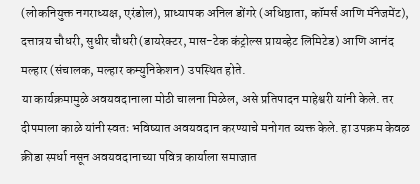(लोकनियुक्त नगराध्यक्ष, एरंडोल), प्राध्यापक अनिल डोंगरे (अधिष्ठाता, कॉमर्स आणि मॅनेजमेंट), दत्तात्रय चौधरी, सुधीर चौधरी (डायरेक्टर, मास-टेक कंट्रोल्स प्रायव्हेट लिमिटेड) आणि आनंद मल्हार (संचालक, मल्हार कम्युनिकेशन) उपस्थित होते.
या कार्यक्रमामुळे अवयवदानाला मोठी चालना मिळेल, असे प्रतिपादन माहेश्वरी यांनी केले. तर दीपमाला काळे यांनी स्वतः भविष्यात अवयवदान करण्याचे मनोगत व्यक्त केले. हा उपक्रम केवळ क्रीडा स्पर्धा नसून अवयवदानाच्या पवित्र कार्याला समाजात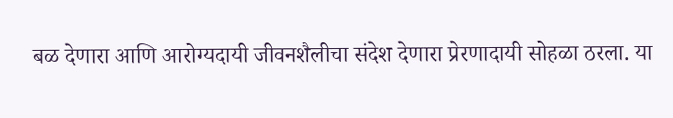बळ देणारा आणि आरोग्यदायी जीवनशैलीचा संदेश देणारा प्रेरणादायी सोहळा ठरला. या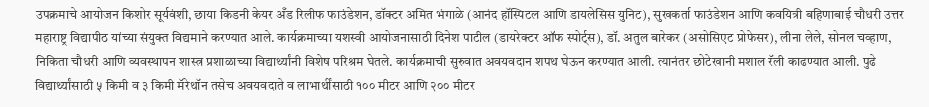उपक्रमाचे आयोजन किशोर सूर्यवंशी, छाया किडनी केयर अँड रिलीफ फाउंडेशन, डॉक्टर अमित भंगाळे (आनंद हॉस्पिटल आणि डायलेसिस युनिट), सुखकर्ता फाउंडेशन आणि कवयित्री बहिणाबाई चौधरी उत्तर महाराष्ट्र विद्यापीठ यांच्या संयुक्त विद्यमाने करण्यात आले. कार्यक्रमाच्या यशस्वी आयोजनासाठी दिनेश पाटील (डायरेक्टर ऑफ स्पोर्ट्स), डॉ. अतुल बारेकर (असोसिएट प्रोफेसर), लीना लेले, सोनल चव्हाण, निकिता चौधरी आणि व्यवस्थापन शास्त्र प्रशाळाच्या विद्यार्थ्यांनी विशेष परिश्रम घेतले. कार्यक्रमाची सुरुवात अवयवदान शपथ घेऊन करण्यात आली. त्यानंतर छोटेखानी मशाल रॅली काढण्यात आली. पुढे विद्यार्थ्यांसाठी ५ किमी व ३ किमी मॅरेथॉन तसेच अवयवदाते व लाभार्थींसाठी १०० मीटर आणि २०० मीटर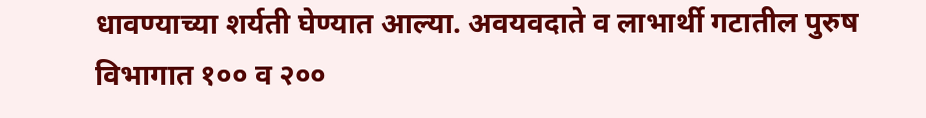धावण्याच्या शर्यती घेण्यात आल्या. अवयवदाते व लाभार्थी गटातील पुरुष विभागात १०० व २००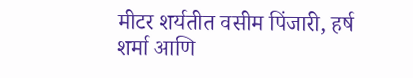मीटर शर्यतीत वसीम पिंजारी, हर्ष शर्मा आणि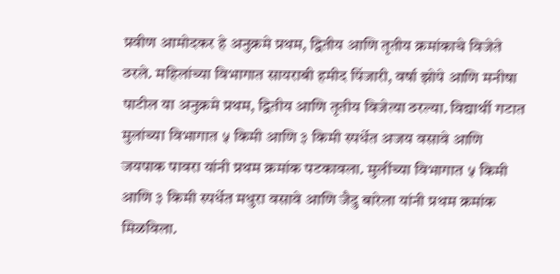प्रवीण आमोदकर हे अनुक्रमे प्रथम, द्वितीय आणि तृतीय क्रमांकाचे विजेते ठरले. महिलांच्या विभागात सायराबी हमीद पिंजारी, वर्षा झोपे आणि मनीषा पाटील या अनुक्रमे प्रथम, द्वितीय आणि तृतीय विजेत्या ठरल्या. विद्यार्थी गटात मुलांच्या विभागात ५ किमी आणि ३ किमी स्पर्धेत अजय वसावे आणि जयपाक पावरा यांनी प्रथम क्रमांक पटकावला. मुलींच्या विभागात ५ किमी आणि ३ किमी स्पर्धेत मधुरा वसावे आणि जैदु बारेला यांनी प्रथम क्रमांक मिळविला.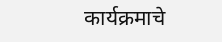कार्यक्रमाचे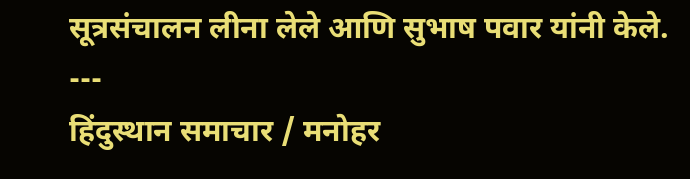सूत्रसंचालन लीना लेले आणि सुभाष पवार यांनी केले.
---
हिंदुस्थान समाचार / मनोहर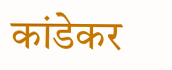कांडेकर